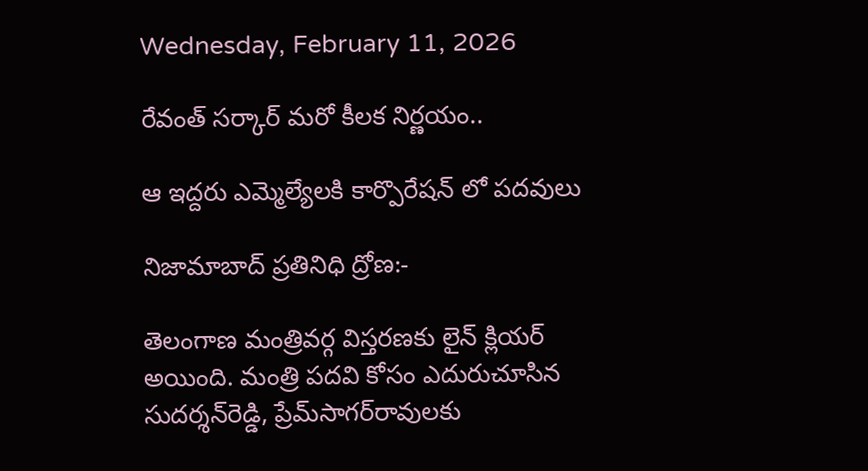Wednesday, February 11, 2026

రేవంత్‌ సర్కార్ మరో కీలక నిర్ణయం..

ఆ ఇద్దరు ఎమ్మెల్యేలకి కార్పొరేషన్ లో పదవులు

నిజామాబాద్ ప్రతినిధి ద్రోణ:-

తెలంగాణ మంత్రివర్గ విస్తరణకు లైన్ క్లియర్ అయింది. మంత్రి పదవి కోసం ఎదురుచూసిన సుదర్శన్‌రెడ్డి, ప్రేమ్‌సాగర్‌రావులకు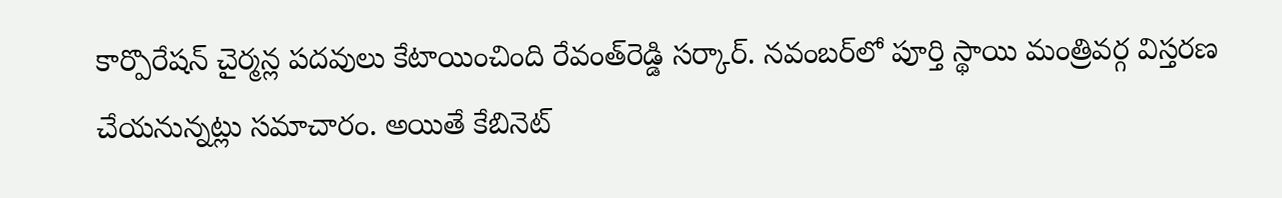కార్పొరేషన్ చైర్మన్ల పదవులు కేటాయించింది రేవంత్‌రెడ్డి సర్కార్. నవంబర్‌లో పూర్తి స్థాయి మంత్రివర్గ విస్తరణ చేయనున్నట్లు సమాచారం. అయితే కేబినెట్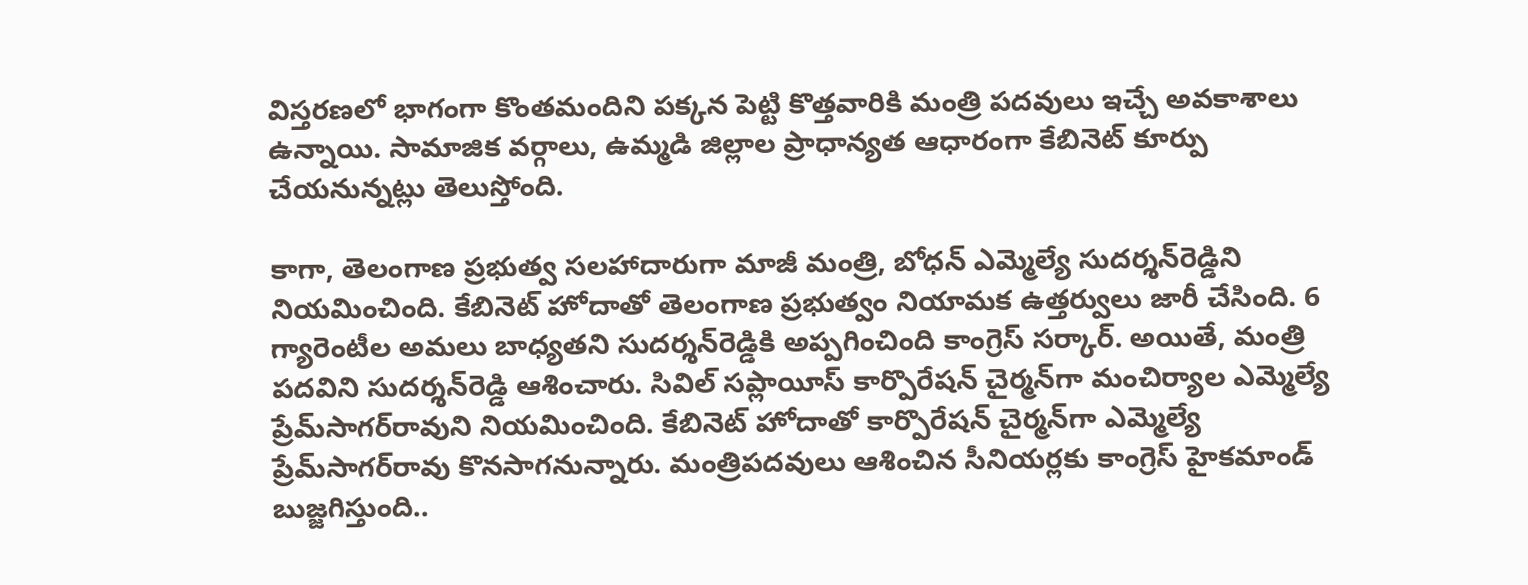విస్తరణలో భాగంగా కొంతమందిని పక్కన పెట్టి కొత్తవారికి మంత్రి పదవులు ఇచ్చే అవకాశాలు ఉన్నాయి. సామాజిక వర్గాలు, ఉమ్మడి జిల్లాల ప్రాధాన్యత ఆధారంగా కేబినెట్‌ కూర్పు చేయనున్నట్లు తెలుస్తోంది.

కాగా, తెలంగాణ ప్రభుత్వ సలహాదారుగా మాజీ మంత్రి, బోధన్‌ ఎమ్మెల్యే సుదర్శన్‌రెడ్డిని నియమించింది. కేబినెట్‌ హోదాతో తెలంగాణ ప్రభుత్వం నియామక ఉత్తర్వులు జారీ చేసింది. 6 గ్యారెంటీల అమలు బాధ్యతని సుదర్శన్‌రెడ్డికి అప్పగించింది కాంగ్రెస్ సర్కార్. అయితే, మంత్రి పదవిని సుదర్శన్‌రెడ్డి ఆశించారు. సివిల్ సప్లాయీస్‌ కార్పొరేషన్ చైర్మన్‌గా మంచిర్యాల ఎమ్మెల్యే ప్రేమ్‌సాగర్‌రావుని నియమించింది. కేబినెట్ హోదాతో కార్పొరేషన్ చైర్మన్‌గా ఎమ్మెల్యే ప్రేమ్‌సాగర్‌రావు కొనసాగనున్నారు. మంత్రిపదవులు ఆశించిన సీనియర్లకు కాంగ్రెస్ హైకమాండ్ బుజ్జగిస్తుంది..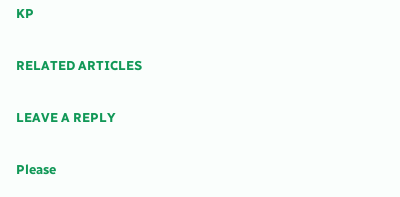KP

RELATED ARTICLES

LEAVE A REPLY

Please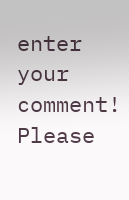enter your comment!
Please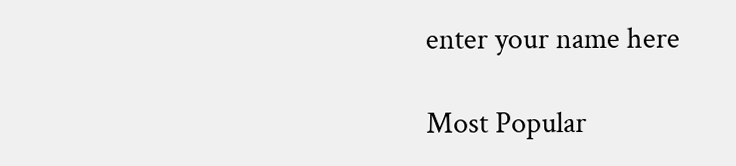enter your name here

Most Popular